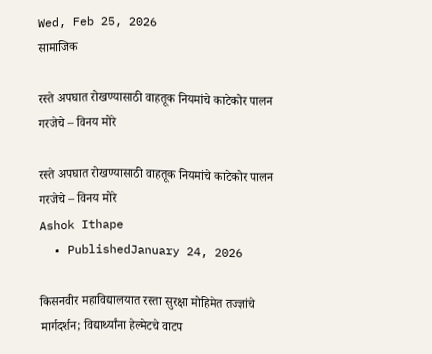Wed, Feb 25, 2026
सामाजिक

रस्ते अपघात रोखण्यासाठी वाहतूक नियमांचे काटेकोर पालन गरजेचे – विनय मोरे

रस्ते अपघात रोखण्यासाठी वाहतूक नियमांचे काटेकोर पालन गरजेचे – विनय मोरे
Ashok Ithape
  • PublishedJanuary 24, 2026

किसनवीर महाविद्यालयात रस्ता सुरक्षा मोहिमेत तज्ज्ञांचे मार्गदर्शन; विद्यार्थ्यांना हेल्मेटचे वाटप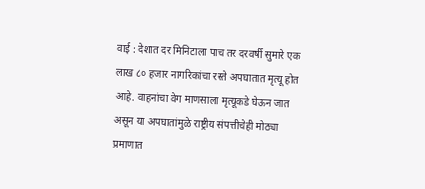वाई : देशात दर मिनिटाला पाच तर दरवर्षी सुमारे एक लाख ८० हजार नागरिकांचा रस्ते अपघातात मृत्यू होत आहे. वाहनांचा वेग माणसाला मृत्यूकडे घेऊन जात असून या अपघातांमुळे राष्ट्रीय संपत्तीचेही मोठ्या प्रमाणात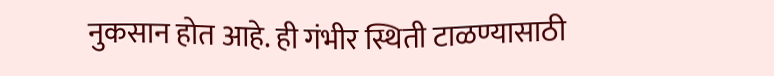नुकसान होत आहे. ही गंभीर स्थिती टाळण्यासाठी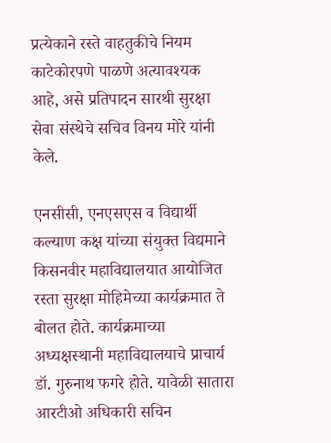प्रत्येकाने रस्ते वाहतुकीचे नियम काटेकोरपणे पाळणे अत्यावश्यक आहे, असे प्रतिपादन सारथी सुरक्षा सेवा संस्थेचे सचिव विनय मोरे यांनी केले.

एनसीसी, एनएसएस व विद्यार्थी कल्याण कक्ष यांच्या संयुक्त विद्यमाने किसनवीर महाविद्यालयात आयोजित रस्ता सुरक्षा मोहिमेच्या कार्यक्रमात ते बोलत होते. कार्यक्रमाच्या अध्यक्षस्थानी महाविद्यालयाचे प्राचार्य डॉ. गुरुनाथ फगरे होते. यावेळी सातारा आरटीओ अधिकारी सचिन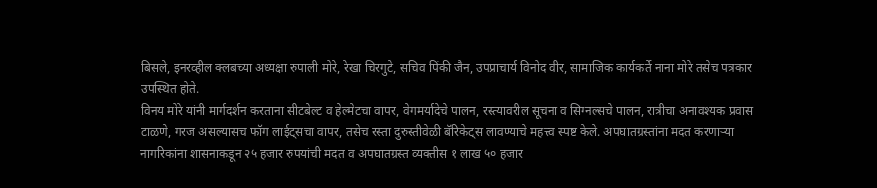बिसले, इनरव्हील क्लबच्या अध्यक्षा रुपाली मोरे, रेखा चिरगुटे, सचिव पिंकी जैन, उपप्राचार्य विनोद वीर, सामाजिक कार्यकर्ते नाना मोरे तसेच पत्रकार उपस्थित होते.
विनय मोरे यांनी मार्गदर्शन करताना सीटबेल्ट व हेल्मेटचा वापर, वेगमर्यादेचे पालन, रस्त्यावरील सूचना व सिग्नल्सचे पालन, रात्रीचा अनावश्यक प्रवास टाळणे, गरज असल्यासच फॉग लाईट्सचा वापर, तसेच रस्ता दुरुस्तीवेळी बॅरिकेट्स लावण्याचे महत्त्व स्पष्ट केले. अपघातग्रस्तांना मदत करणाऱ्या नागरिकांना शासनाकडून २५ हजार रुपयांची मदत व अपघातग्रस्त व्यक्तीस १ लाख ५० हजार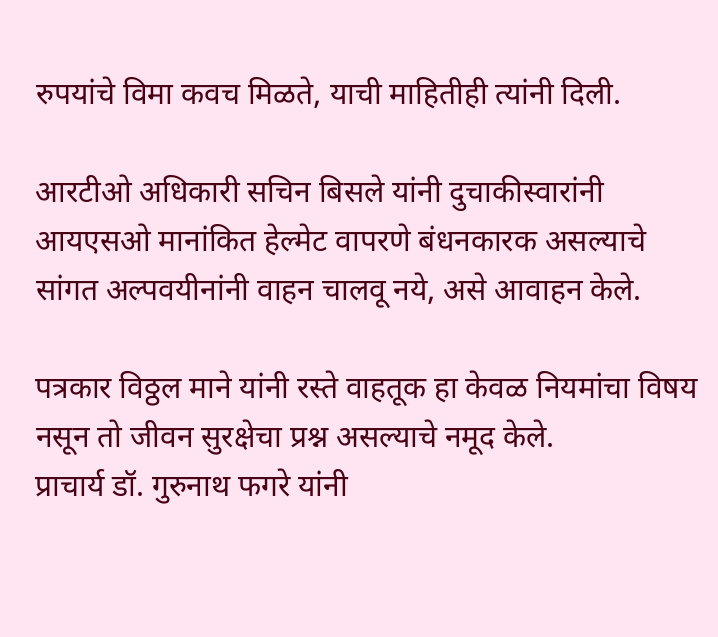रुपयांचे विमा कवच मिळते, याची माहितीही त्यांनी दिली.

आरटीओ अधिकारी सचिन बिसले यांनी दुचाकीस्वारांनी आयएसओ मानांकित हेल्मेट वापरणे बंधनकारक असल्याचे सांगत अल्पवयीनांनी वाहन चालवू नये, असे आवाहन केले.

पत्रकार विठ्ठल माने यांनी रस्ते वाहतूक हा केवळ नियमांचा विषय नसून तो जीवन सुरक्षेचा प्रश्न असल्याचे नमूद केले.
प्राचार्य डॉ. गुरुनाथ फगरे यांनी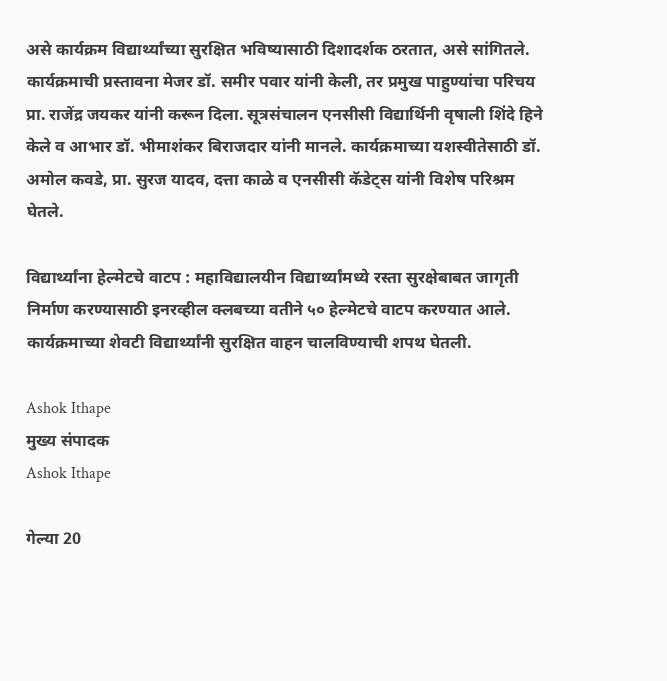असे कार्यक्रम विद्यार्थ्यांच्या सुरक्षित भविष्यासाठी दिशादर्शक ठरतात, असे सांगितले. कार्यक्रमाची प्रस्तावना मेजर डॉ. समीर पवार यांनी केली, तर प्रमुख पाहुण्यांचा परिचय प्रा. राजेंद्र जयकर यांनी करून दिला. सूत्रसंचालन एनसीसी विद्यार्थिनी वृषाली शिंदे हिने केले व आभार डॉ. भीमाशंकर बिराजदार यांनी मानले. कार्यक्रमाच्या यशस्वीतेसाठी डॉ. अमोल कवडे, प्रा. सुरज यादव, दत्ता काळे व एनसीसी कॅडेट्स यांनी विशेष परिश्रम घेतले.

विद्यार्थ्यांना हेल्मेटचे वाटप : महाविद्यालयीन विद्यार्थ्यांमध्ये रस्ता सुरक्षेबाबत जागृती निर्माण करण्यासाठी इनरव्हील क्लबच्या वतीने ५० हेल्मेटचे वाटप करण्यात आले. कार्यक्रमाच्या शेवटी विद्यार्थ्यांनी सुरक्षित वाहन चालविण्याची शपथ घेतली.

Ashok Ithape
मुख्य संपादक
Ashok Ithape

गेल्या 20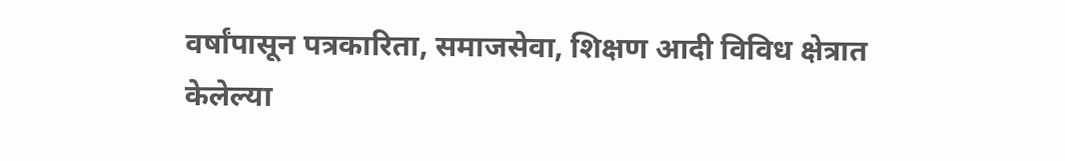वर्षांपासून पत्रकारिता, समाजसेवा, शिक्षण आदी विविध क्षेत्रात केलेल्या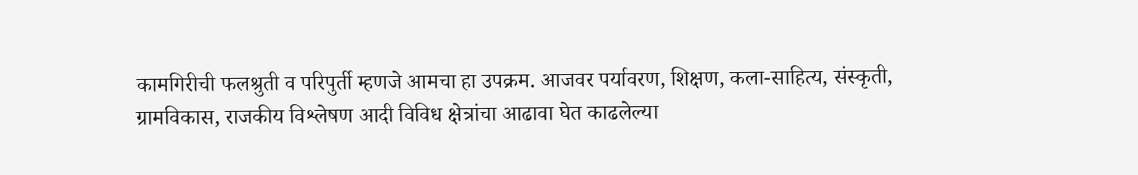कामगिरीची फलश्रुती व परिपुर्ती म्हणजे आमचा हा उपक्रम. आजवर पर्यावरण, शिक्षण, कला-साहित्य, संस्कृती, ग्रामविकास, राजकीय विश्लेषण आदी विविध क्षेत्रांचा आढावा घेत काढलेल्या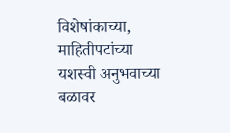विशेषांकाच्या, माहितीपटांच्या यशस्वी अनुभवाच्या बळावर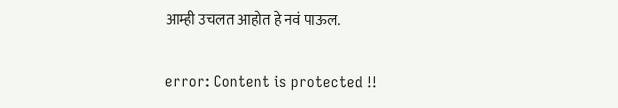आम्ही उचलत आहोत हे नवं पाऊल.

error: Content is protected !!